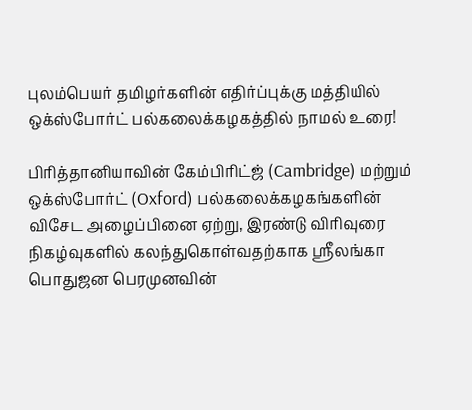புலம்பெயர் தமிழர்களின் எதிர்ப்புக்கு மத்தியில் ஒக்ஸ்போர்ட் பல்கலைக்கழகத்தில் நாமல் உரை!

பிரித்தானியாவின் கேம்பிரிட்ஜ் (Cambridge) மற்றும் ஒக்ஸ்போர்ட் (Oxford) பல்கலைக்கழகங்களின் விசேட அழைப்பினை ஏற்று, இரண்டு விரிவுரை நிகழ்வுகளில் கலந்துகொள்வதற்காக ஸ்ரீலங்கா பொதுஜன பெரமுனவின்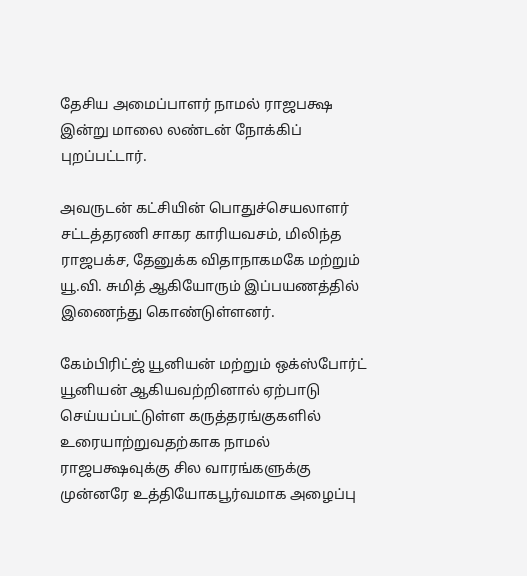தேசிய அமைப்பாளர் நாமல் ராஜபக்ஷ இன்று மாலை லண்டன் நோக்கிப் புறப்பட்டார்.

அவருடன் கட்சியின் பொதுச்செயலாளர் சட்டத்தரணி சாகர காரியவசம், மிலிந்த ராஜபக்ச, தேனுக்க விதாநாகமகே மற்றும் யூ.வி. சுமித் ஆகியோரும் இப்பயணத்தில் இணைந்து கொண்டுள்ளனர்.

கேம்பிரிட்ஜ் யூனியன் மற்றும் ஒக்ஸ்போர்ட் யூனியன் ஆகியவற்றினால் ஏற்பாடு செய்யப்பட்டுள்ள கருத்தரங்குகளில் உரையாற்றுவதற்காக நாமல் ராஜபக்ஷவுக்கு சில வாரங்களுக்கு முன்னரே உத்தியோகபூர்வமாக அழைப்பு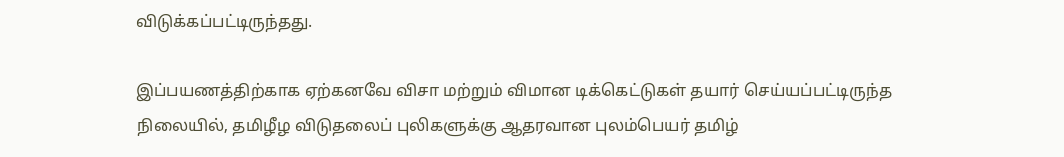விடுக்கப்பட்டிருந்தது.

இப்பயணத்திற்காக ஏற்கனவே விசா மற்றும் விமான டிக்கெட்டுகள் தயார் செய்யப்பட்டிருந்த நிலையில், தமிழீழ விடுதலைப் புலிகளுக்கு ஆதரவான புலம்பெயர் தமிழ்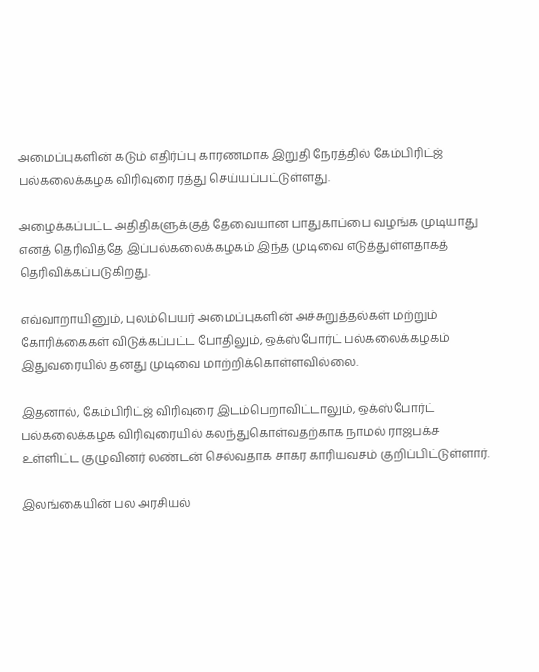அமைப்புகளின் கடும் எதிர்ப்பு காரணமாக இறுதி நேரத்தில் கேம்பிரிட்ஜ் பல்கலைக்கழக விரிவுரை ரத்து செய்யப்பட்டுள்ளது.

அழைக்கப்பட்ட அதிதிகளுக்குத் தேவையான பாதுகாப்பை வழங்க முடியாது எனத் தெரிவித்தே இப்பல்கலைக்கழகம் இந்த முடிவை எடுத்துள்ளதாகத் தெரிவிக்கப்படுகிறது.

எவ்வாறாயினும், புலம்பெயர் அமைப்புகளின் அச்சுறுத்தல்கள் மற்றும் கோரிக்கைகள் விடுக்கப்பட்ட போதிலும், ஒக்ஸ்போர்ட் பல்கலைக்கழகம் இதுவரையில் தனது முடிவை மாற்றிக்கொள்ளவில்லை.

இதனால், கேம்பிரிட்ஜ் விரிவுரை இடம்பெறாவிட்டாலும், ஒக்ஸ்போர்ட் பல்கலைக்கழக விரிவுரையில் கலந்துகொள்வதற்காக நாமல் ராஜபக்ச உள்ளிட்ட குழுவினர் லண்டன் செல்வதாக சாகர காரியவசம் குறிப்பிட்டுள்ளார்.

இலங்கையின் பல அரசியல்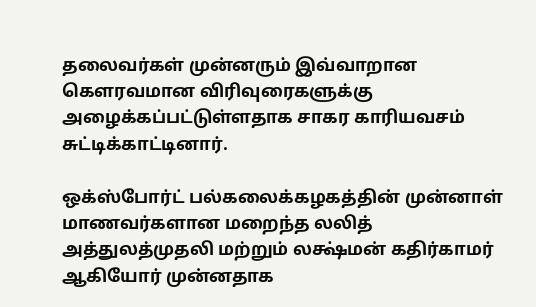தலைவர்கள் முன்னரும் இவ்வாறான கௌரவமான விரிவுரைகளுக்கு அழைக்கப்பட்டுள்ளதாக சாகர காரியவசம் சுட்டிக்காட்டினார்.

ஒக்ஸ்போர்ட் பல்கலைக்கழகத்தின் முன்னாள் மாணவர்களான மறைந்த லலித் அத்துலத்முதலி மற்றும் லக்ஷ்மன் கதிர்காமர் ஆகியோர் முன்னதாக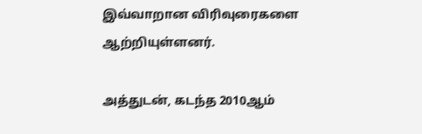இவ்வாறான விரிவுரைகளை ஆற்றியுள்ளனர்.

அத்துடன், கடந்த 2010ஆம்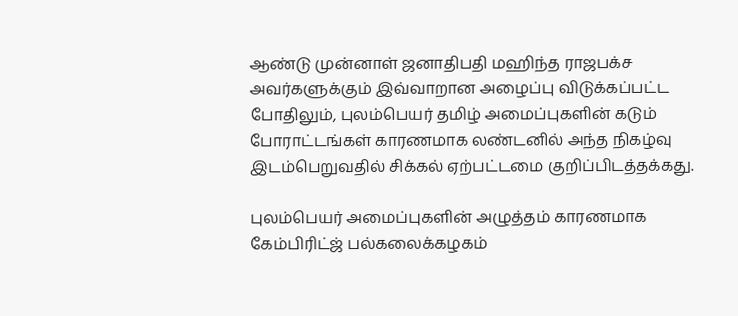ஆண்டு முன்னாள் ஜனாதிபதி மஹிந்த ராஜபக்ச அவர்களுக்கும் இவ்வாறான அழைப்பு விடுக்கப்பட்ட போதிலும், புலம்பெயர் தமிழ் அமைப்புகளின் கடும் போராட்டங்கள் காரணமாக லண்டனில் அந்த நிகழ்வு இடம்பெறுவதில் சிக்கல் ஏற்பட்டமை குறிப்பிடத்தக்கது.

புலம்பெயர் அமைப்புகளின் அழுத்தம் காரணமாக கேம்பிரிட்ஜ் பல்கலைக்கழகம்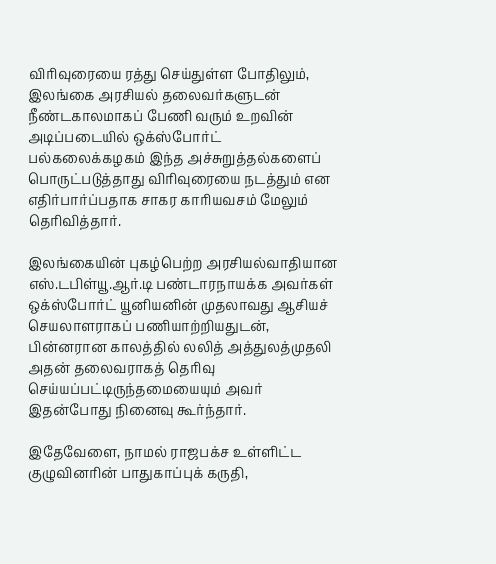விரிவுரையை ரத்து செய்துள்ள போதிலும், இலங்கை அரசியல் தலைவர்களுடன் நீண்டகாலமாகப் பேணி வரும் உறவின் அடிப்படையில் ஒக்ஸ்போர்ட் பல்கலைக்கழகம் இந்த அச்சுறுத்தல்களைப் பொருட்படுத்தாது விரிவுரையை நடத்தும் என எதிர்பார்ப்பதாக சாகர காரியவசம் மேலும் தெரிவித்தார்.

இலங்கையின் புகழ்பெற்ற அரசியல்வாதியான எஸ்.டபிள்யூ.ஆர்.டி பண்டாரநாயக்க அவர்கள் ஒக்ஸ்போர்ட் யூனியனின் முதலாவது ஆசியச் செயலாளராகப் பணியாற்றியதுடன், பின்னரான காலத்தில் லலித் அத்துலத்முதலி அதன் தலைவராகத் தெரிவு செய்யப்பட்டிருந்தமையையும் அவர் இதன்போது நினைவு கூர்ந்தார்.

இதேவேளை, நாமல் ராஜபக்ச உள்ளிட்ட குழுவினரின் பாதுகாப்புக் கருதி,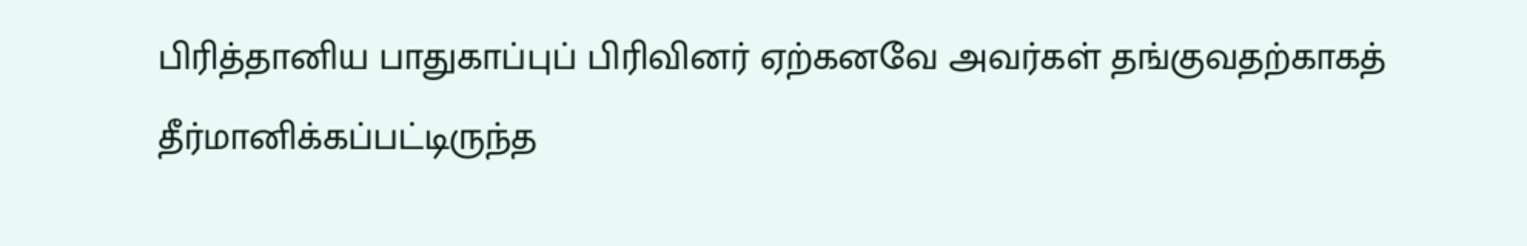பிரித்தானிய பாதுகாப்புப் பிரிவினர் ஏற்கனவே அவர்கள் தங்குவதற்காகத் தீர்மானிக்கப்பட்டிருந்த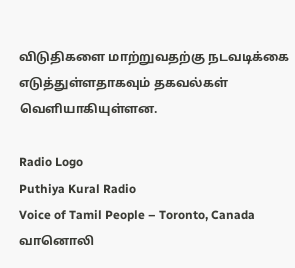விடுதிகளை மாற்றுவதற்கு நடவடிக்கை எடுத்துள்ளதாகவும் தகவல்கள் வெளியாகியுள்ளன.

Radio Logo
Puthiya Kural Radio
Voice of Tamil People – Toronto, Canada
வானொலி